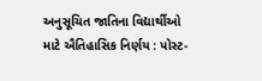અનુસૂચિત જાતિના વિદ્યાર્થીઓ માટે ઐતિહાસિક નિર્ણય : પોસ્ટ-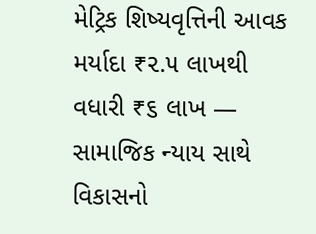મેટ્રિક શિષ્યવૃત્તિની આવક મર્યાદા ₹૨.૫ લાખથી વધારી ₹૬ લાખ — સામાજિક ન્યાય સાથે વિકાસનો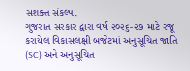સશક્ત સંકલ્પ.
ગુજરાત સરકાર દ્વારા વર્ષ ૨૦૨૬-૨૭ માટે રજૂ કરાયેલ વિકાસલક્ષી બજેટમાં અનુસૂચિત જાતિ (SC) અને અનુસૂચિત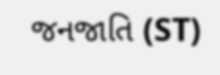જનજાતિ (ST)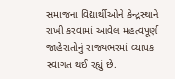સમાજના વિદ્યાર્થીઓને કેન્દ્રસ્થાને રાખી કરવામાં આવેલ મહત્વપૂર્ણ જાહેરાતોનું રાજ્યભરમાં વ્યાપક સ્વાગત થઈ રહ્યું છે.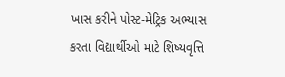ખાસ કરીને પોસ્ટ-મેટ્રિક અભ્યાસ કરતા વિદ્યાર્થીઓ માટે શિષ્યવૃત્તિ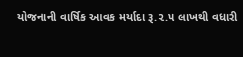યોજનાની વાર્ષિક આવક મર્યાદા રૂ.૨.૫ લાખથી વધારી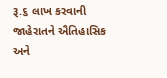રૂ.૬ લાખ કરવાની જાહેરાતને ઐતિહાસિક અને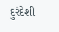દુરંદેશી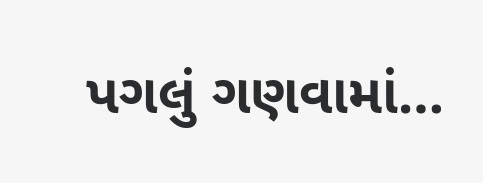પગલું ગણવામાં…